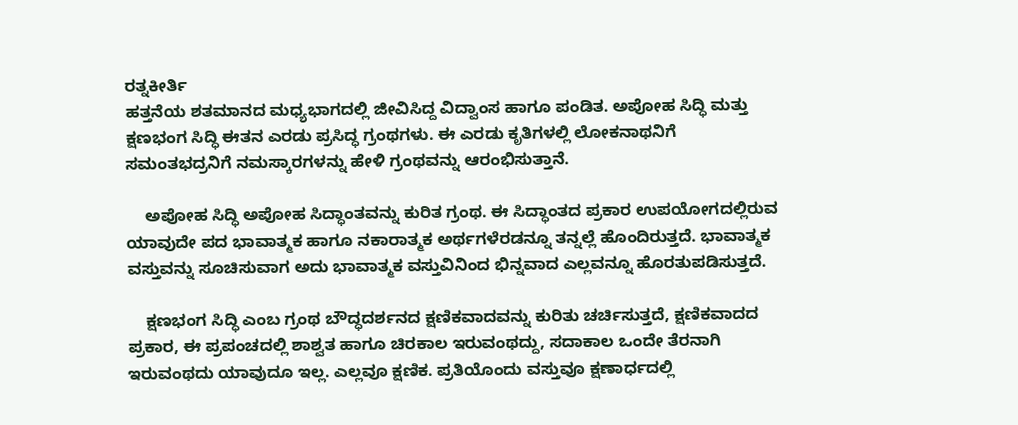ರತ್ನಕೀರ್ತಿ
ಹತ್ತನೆಯ ಶತಮಾನದ ಮಧ್ಯಭಾಗದಲ್ಲಿ ಜೀವಿಸಿದ್ದ ವಿದ್ವಾಂಸ ಹಾಗೂ ಪಂಡಿತ. ಅಪೋಹ ಸಿದ್ಧಿ ಮತ್ತು ಕ್ಷಣಭಂಗ ಸಿದ್ಧಿ ಈತನ ಎರಡು ಪ್ರಸಿದ್ಧ ಗ್ರಂಥಗಳು. ಈ ಎರಡು ಕೃತಿಗಳಲ್ಲಿ ಲೋಕನಾಥನಿಗೆ ಸಮಂತಭದ್ರನಿಗೆ ನಮಸ್ಕಾರಗಳನ್ನು ಹೇಳಿ ಗ್ರಂಥವನ್ನು ಆರಂಭಿಸುತ್ತಾನೆ.

    ಅಪೋಹ ಸಿದ್ಧಿ ಅಪೋಹ ಸಿದ್ಧಾಂತವನ್ನು ಕುರಿತ ಗ್ರಂಥ. ಈ ಸಿದ್ಧಾಂತದ ಪ್ರಕಾರ ಉಪಯೋಗದಲ್ಲಿರುವ ಯಾವುದೇ ಪದ ಭಾವಾತ್ಮಕ ಹಾಗೂ ನಕಾರಾತ್ಮಕ ಅರ್ಥಗಳೆರಡನ್ನೂ ತನ್ನಲ್ಲೆ ಹೊಂದಿರುತ್ತದೆ. ಭಾವಾತ್ಮಕ ವಸ್ತುವನ್ನು ಸೂಚಿಸುವಾಗ ಅದು ಭಾವಾತ್ಮಕ ವಸ್ತುವಿನಿಂದ ಭಿನ್ನವಾದ ಎಲ್ಲವನ್ನೂ ಹೊರತುಪಡಿಸುತ್ತದೆ.

    ಕ್ಷಣಭಂಗ ಸಿದ್ಧಿ ಎಂಬ ಗ್ರಂಥ ಬೌದ್ಧದರ್ಶನದ ಕ್ಷಣಿಕವಾದವನ್ನು ಕುರಿತು ಚರ್ಚಿಸುತ್ತದೆ, ಕ್ಷಣಿಕವಾದದ ಪ್ರಕಾರ, ಈ ಪ್ರಪಂಚದಲ್ಲಿ ಶಾಶ್ವತ ಹಾಗೂ ಚಿರಕಾಲ ಇರುವಂಥದ್ದು, ಸದಾಕಾಲ ಒಂದೇ ತೆರನಾಗಿ ಇರುವಂಥದು ಯಾವುದೂ ಇಲ್ಲ. ಎಲ್ಲವೂ ಕ್ಷಣಿಕ. ಪ್ರತಿಯೊಂದು ವಸ್ತುವೂ ಕ್ಷಣಾರ್ಧದಲ್ಲಿ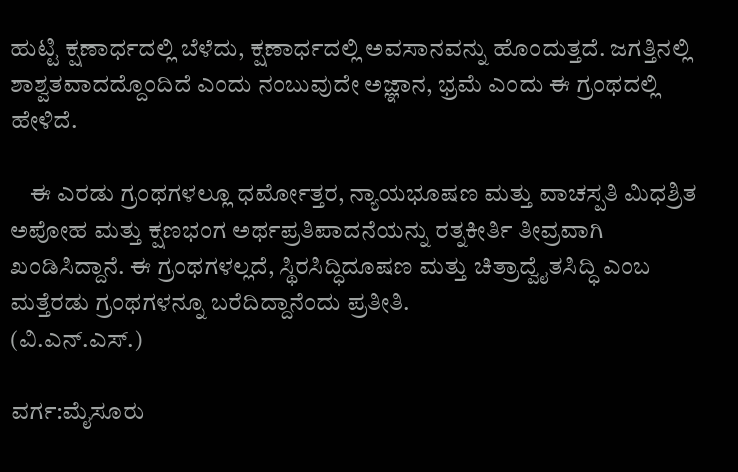ಹುಟ್ಟಿ ಕ್ಷಣಾರ್ಧದಲ್ಲಿ ಬೆಳೆದು, ಕ್ಷಣಾರ್ಧದಲ್ಲಿ ಅವಸಾನವನ್ನು ಹೊಂದುತ್ತದೆ. ಜಗತ್ತಿನಲ್ಲಿ ಶಾಶ್ವತವಾದದ್ದೊಂದಿದೆ ಎಂದು ನಂಬುವುದೇ ಅಜ್ಞಾನ, ಭ್ರಮೆ ಎಂದು ಈ ಗ್ರಂಥದಲ್ಲಿ ಹೇಳಿದೆ.

    ಈ ಎರಡು ಗ್ರಂಥಗಳಲ್ಲೂ ಧರ್ಮೋತ್ತರ, ನ್ಯಾಯಭೂಷಣ ಮತ್ತು ವಾಚಸ್ಪತಿ ಮಿಧಶ್ರಿತ ಅಪೋಹ ಮತ್ತು ಕ್ಷಣಭಂಗ ಅರ್ಥಪ್ರತಿಪಾದನೆಯನ್ನು ರತ್ನಕೀರ್ತಿ ತೀವ್ರವಾಗಿ ಖಂಡಿಸಿದ್ದಾನೆ. ಈ ಗ್ರಂಥಗಳಲ್ಲದೆ, ಸ್ಥಿರಸಿದ್ಧಿದೂಷಣ ಮತ್ತು ಚಿತ್ರಾದ್ವೈತಸಿದ್ಧಿ ಎಂಬ ಮತ್ತೆರಡು ಗ್ರಂಥಗಳನ್ನೂ ಬರೆದಿದ್ದಾನೆಂದು ಪ್ರತೀತಿ.
(ವಿ.ಎನ್.ಎಸ್.)

ವರ್ಗ:ಮೈಸೂರು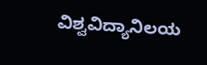ವಿಶ್ವವಿದ್ಯಾನಿಲಯ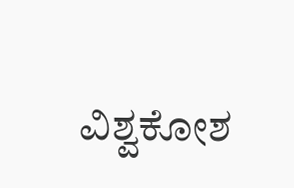ವಿಶ್ವಕೋಶ